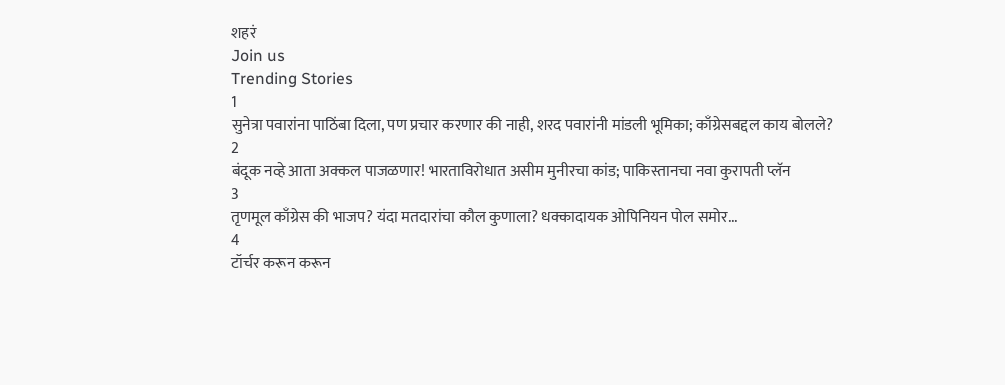शहरं
Join us
Trending Stories
1
सुनेत्रा पवारांना पाठिंबा दिला, पण प्रचार करणार की नाही, शरद पवारांनी मांडली भूमिका; काँग्रेसबद्दल काय बोलले?
2
बंदूक नव्हे आता अक्कल पाजळणार! भारताविरोधात असीम मुनीरचा कांड; पाकिस्तानचा नवा कुरापती प्लॅन
3
तृणमूल काँग्रेस की भाजप? यंदा मतदारांचा कौल कुणाला? धक्कादायक ओपिनियन पोल समोर...
4
टॉर्चर करून करून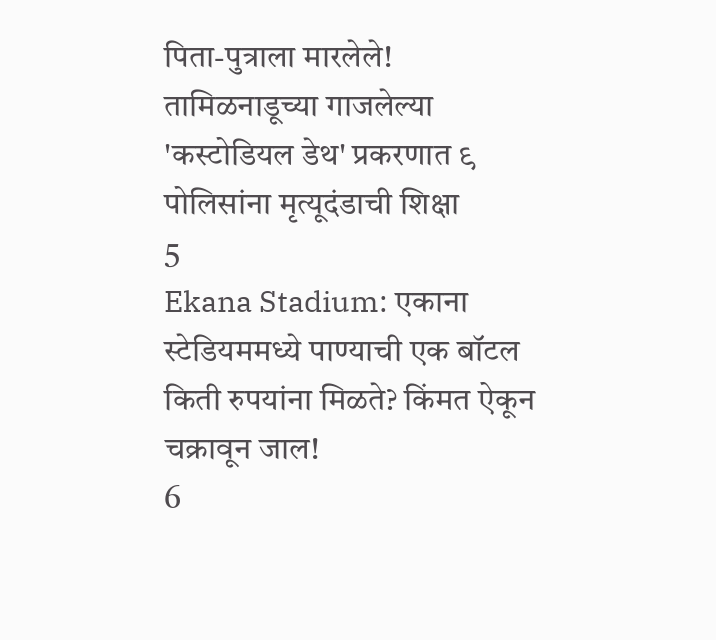पिता-पुत्राला मारलेले! तामिळनाडूच्या गाजलेल्या 'कस्टोडियल डेथ' प्रकरणात ९ पोलिसांना मृत्यूदंडाची शिक्षा
5
Ekana Stadium: एकाना स्टेडियममध्ये पाण्याची एक बॉटल किती रुपयांना मिळते? किंमत ऐकून चक्रावून जाल!
6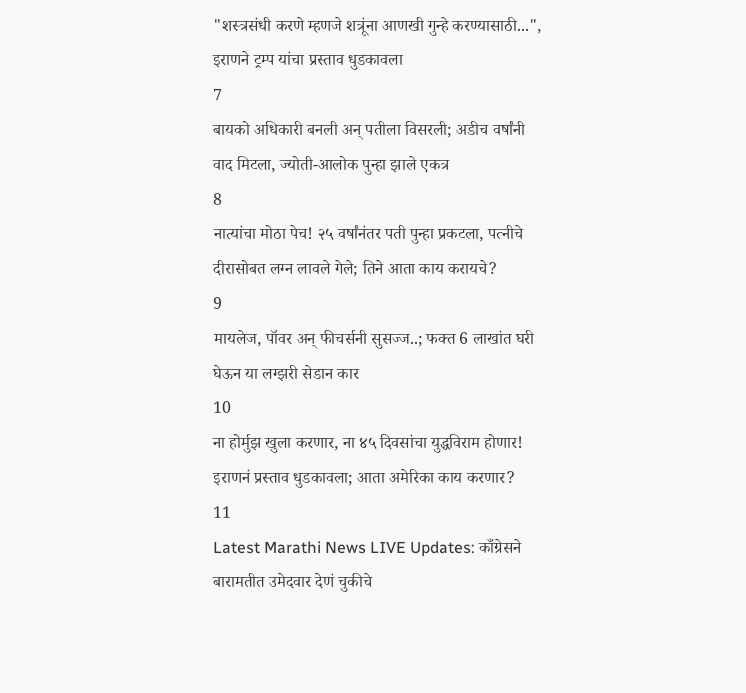"शस्त्रसंधी करणे म्हणजे शत्रूंना आणखी गुन्हे करण्यासाठी...", इराणने ट्रम्प यांचा प्रस्ताव धुडकावला
7
बायको अधिकारी बनली अन् पतीला विसरली; अडीच वर्षांनी वाद मिटला, ज्योती-आलोक पुन्हा झाले एकत्र
8
नात्यांचा मोठा पेच! २५ वर्षांनंतर पती पुन्हा प्रकटला, पत्नीचे दीरासोबत लग्न लावले गेले; तिने आता काय करायचे?
9
मायलेज, पॉवर अन् फीचर्सनी सुसज्ज..; फक्त 6 लाखांत घरी घेऊन या लग्झरी सेडान कार
10
ना होर्मुझ खुला करणार, ना ४५ दिवसांचा युद्धविराम होणार! इराणनं प्रस्ताव धुडकावला; आता अमेरिका काय करणार?
11
Latest Marathi News LIVE Updates: काँग्रेसने बारामतीत उमेदवार देणं चुकीचे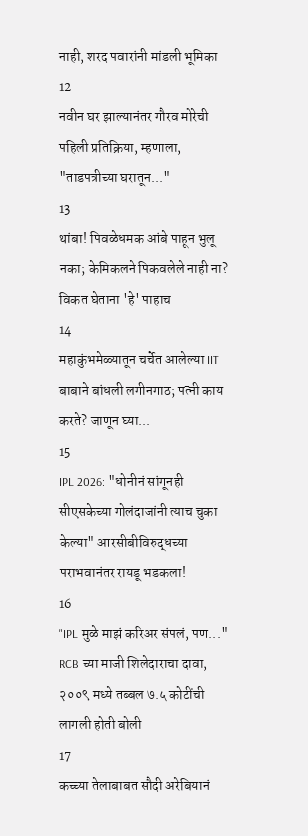नाही, शरद पवारांनी मांडली भूमिका
12
नवीन घर झाल्यानंतर गौरव मोरेची पहिली प्रतिक्रिया, म्हणाला, "ताडपत्रीच्या घरातून..."
13
थांबा! पिवळेधमक आंबे पाहून भुलू नका; केमिकलने पिकवलेले नाही ना? विकत घेताना 'हे' पाहाच
14
महाकुंभमेळ्यातून चर्चेत आलेल्या IIT बाबाने बांधली लगीनगाठ; पत्नी काय करते? जाणून घ्या...
15
IPL 2026: "धोनीनं सांगूनही सीएसकेच्या गोलंदाजांनी त्याच चुका केल्या" आरसीबीविरुद्धच्या पराभवानंतर रायडू भडकला!
16
"IPL मुळे माझं करिअर संपलं, पण..." RCB च्या माजी शिलेदाराचा दावा, २००९ मध्ये तब्बल ७.५ कोटींची लागली होती बोली
17
कच्च्या तेलाबाबत सौदी अरेबियानं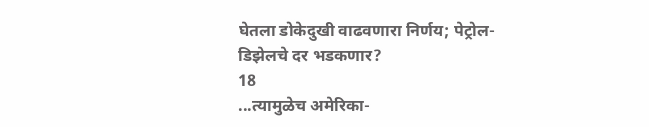घेतला डोकेदुखी वाढवणारा निर्णय; पेट्रोल-डिझेलचे दर भडकणार?
18
...त्यामुळेच अमेरिका-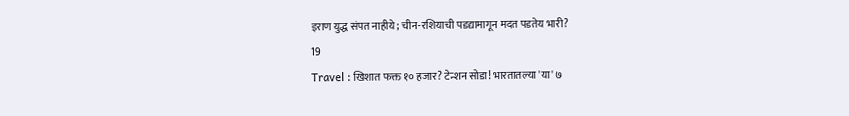इराण युद्ध संपत नाहीये; चीन-रशियाची पडद्यामागून मदत पडतेय भारी?
19
Travel : खिशात फक्त १० हजार? टेन्शन सोडा! भारतातल्या 'या' ७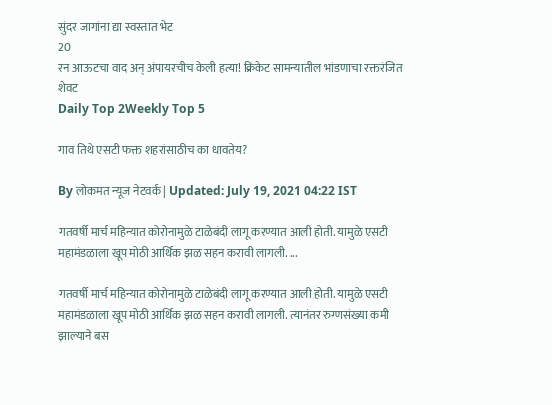सुंदर जागांना द्या स्वस्तात भेट
20
रन आऊटचा वाद अन् अंपायरचीच केली हत्या! क्रिकेट सामन्यातील भांडणाचा रक्तरंजित शेवट
Daily Top 2Weekly Top 5

गाव तिथे एसटी फक्त शहरांसाठीच का धावतेय?

By लोकमत न्यूज नेटवर्क | Updated: July 19, 2021 04:22 IST

गतवर्षी मार्च महिन्यात कोरोनामुळे टाळेबंदी लागू करण्यात आली होती. यामुळे एसटी महामंडळाला खूप मोठी आर्थिक झळ सहन करावी लागली. ...

गतवर्षी मार्च महिन्यात कोरोनामुळे टाळेबंदी लागू करण्यात आली होती. यामुळे एसटी महामंडळाला खूप मोठी आर्थिक झळ सहन करावी लागली. त्यानंतर रुग्णसंख्या कमी झाल्याने बस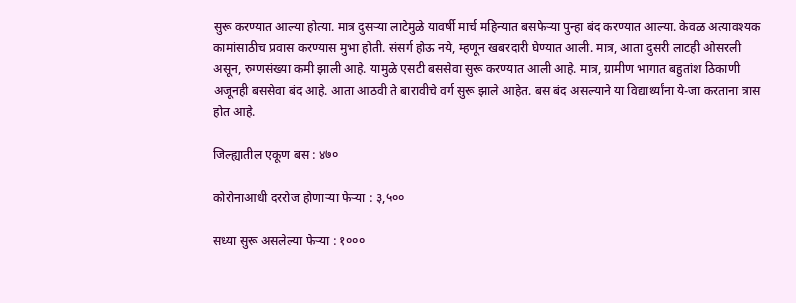सुरू करण्यात आल्या होत्या. मात्र दुसऱ्या लाटेमुळे यावर्षी मार्च महिन्यात बसफेऱ्या पुन्हा बंद करण्यात आल्या. केवळ अत्यावश्यक कामांसाठीच प्रवास करण्यास मुभा होती. संसर्ग होऊ नये, म्हणून खबरदारी घेण्यात आली. मात्र, आता दुसरी लाटही ओसरली असून, रुग्णसंख्या कमी झाली आहे. यामुळे एसटी बससेवा सुरू करण्यात आली आहे. मात्र, ग्रामीण भागात बहुतांश ठिकाणी अजूनही बससेवा बंद आहे. आता आठवी ते बारावीचे वर्ग सुरू झाले आहेत. बस बंद असल्याने या विद्यार्थ्यांना ये-जा करताना त्रास होत आहे.

जिल्ह्यातील एकूण बस : ४७०

कोरोनाआधी दररोज होणाऱ्या फेऱ्या : ३,५००

सध्या सुरू असलेल्या फेऱ्या : १०००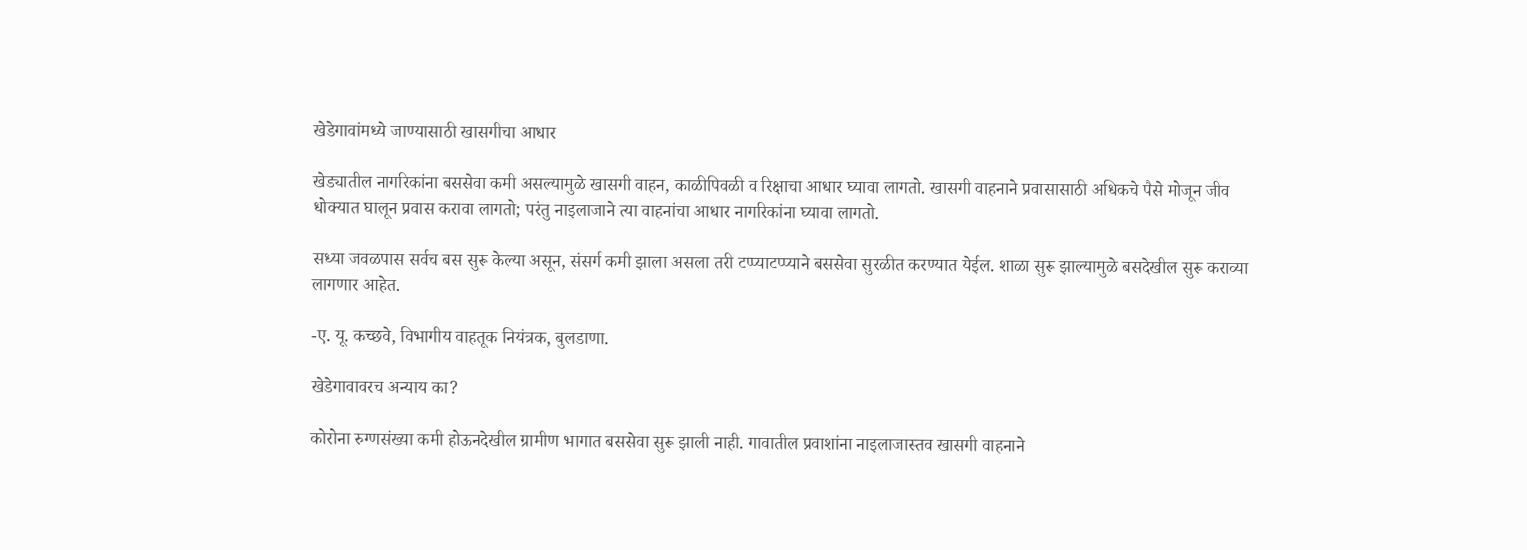खेडेगावांमध्ये जाण्यासाठी खासगीचा आधार

खेड्यातील नागरिकांना बससेवा कमी असल्यामुळे खासगी वाहन, काळीपिवळी व रिक्षाचा आधार घ्यावा लागतो. खासगी वाहनाने प्रवासासाठी अधिकचे पैसे मोजून जीव धोक्यात घालून प्रवास करावा लागतो; परंतु नाइलाजाने त्या वाहनांचा आधार नागरिकांना घ्यावा लागतो.

सध्या जवळपास सर्वच बस सुरू केल्या असून, संसर्ग कमी झाला असला तरी टप्प्याटप्प्याने बससेवा सुरळीत करण्यात येईल. शाळा सुरू झाल्यामुळे बसदेखील सुरू कराव्या लागणार आहेत.

-ए. यू. कच्छवे, विभागीय वाहतूक नियंत्रक, बुलडाणा.

खेडेगावावरच अन्याय का?

कोरोना रुग्णसंख्या कमी होऊनदेखील ग्रामीण भागात बससेवा सुरू झाली नाही. गावातील प्रवाशांना नाइलाजास्तव खासगी वाहनाने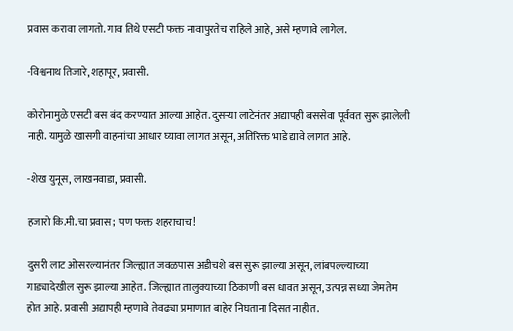प्रवास करावा लागतो. गाव तिथे एसटी फक्त नावापुरतेच राहिले आहे, असे म्हणावे लागेल.

-विश्वनाथ तिजारे, शहापूर, प्रवासी.

कोरोनामुळे एसटी बस बंद करण्यात आल्या आहेत. दुसऱ्या लाटेनंतर अद्यापही बससेवा पूर्ववत सुरू झालेली नाही. यामुळे खासगी वाहनांचा आधार घ्यावा लागत असून, अतिरिक्त भाडे द्यावे लागत आहे.

-शेख युनूस, लाखनवाडा, प्रवासी.

हजारो कि.मी.चा प्रवास; पण फक्त शहराचाच!

दुसरी लाट ओसरल्यानंतर जिल्ह्यात जवळपास अडीचशे बस सुरू झाल्या असून, लांबपल्ल्याच्या गाड्यादेखील सुरू झाल्या आहेत. जिल्ह्यात तालुक्याच्या ठिकाणी बस धावत असून, उत्पन्न सध्या जेमतेम होत आहे. प्रवासी अद्यापही म्हणावे तेवढ्या प्रमाणात बाहेर निघताना दिसत नाहीत.